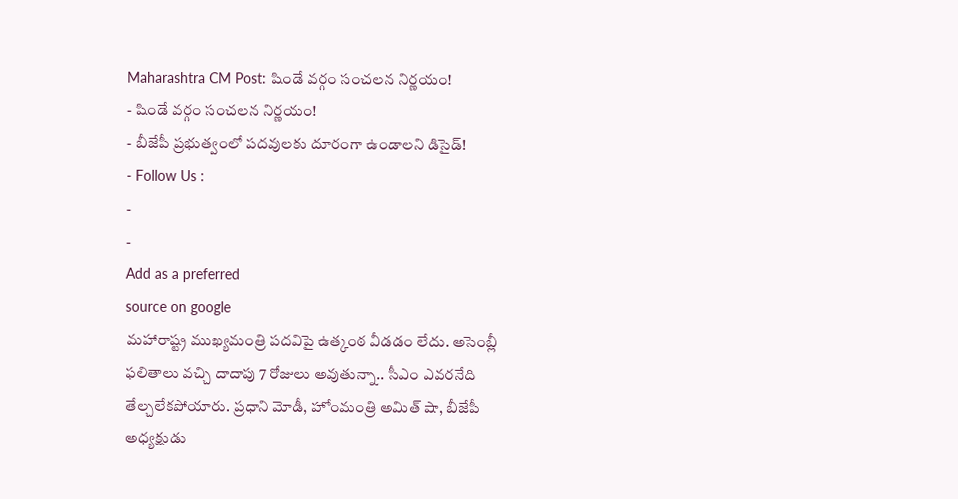Maharashtra CM Post: షిండే వర్గం సంచలన నిర్ణయం!
- షిండే వర్గం సంచలన నిర్ణయం!
- బీజేపీ ప్రభుత్వంలో పదవులకు దూరంగా ఉండాలని డిసైడ్!
- Follow Us :
-
-
Add as a preferred
source on google
మహారాష్ట్ర ముఖ్యమంత్రి పదవిపై ఉత్కంఠ వీడడం లేదు. అసెంబ్లీ ఫలితాలు వచ్చి దాదాపు 7 రోజులు అవుతున్నా.. సీఎం ఎవరనేది తేల్చలేకపోయారు. ప్రధాని మోడీ, హోంమంత్రి అమిత్ షా, బీజేపీ అధ్యక్షుడు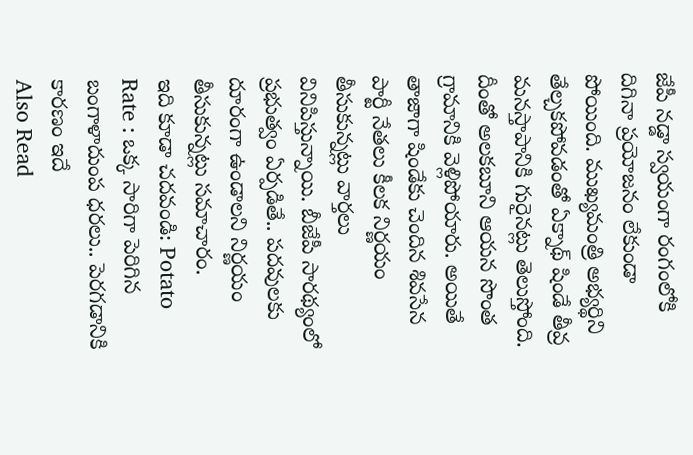జేపీ నడ్డా స్వయంగా రంగంలోకి దిగినా ప్రయోజనం లేకుండా పోయింది. ముఖ్యమంత్రి అభ్యర్థిని తేల్చకపోవడంతో ఏక్నాథ్ షిండే తీవ్ర మనస్తాపానికి గురైనట్లు తెలుస్తోంది. దీంతో అలకబూని ఆయన సొంత గ్రామానికి వెళ్లిపోయారు. అయితే తాజాగా షిండేకు చెందిన శివసేన పార్టీ నేతలు కీలక నిర్ణయం తీసుకున్నట్లు వార్తలు వినిపిస్తున్నాయి. బీజేపీ సారథ్యంలో ప్రభుత్వం ఏర్పడితే.. పదవులకు దూరంగా ఉండాలని నిర్ణయం తీసుకున్నట్లు సమాచారం.
ఇది కూడా చదవండి: Potato Rate : ఒక్క సారిగా పెరిగిన బంగాళాదుంప ధరలు.. పెరగడానికి కారణం ఇదే
Also Read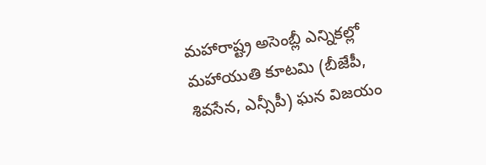మహారాష్ట్ర అసెంబ్లీ ఎన్నికల్లో మహాయుతి కూటమి (బీజేపీ, శివసేన, ఎన్సీపీ) ఘన విజయం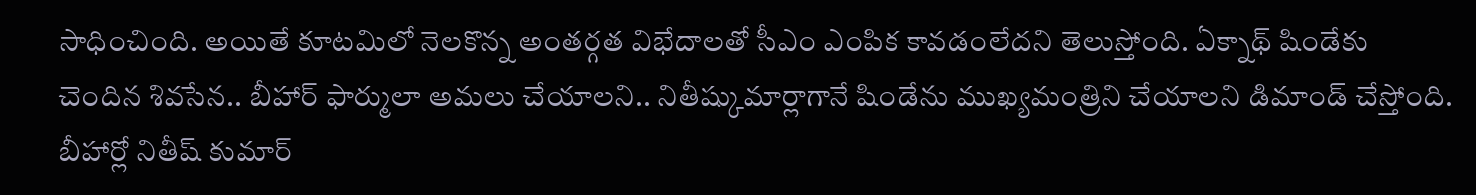సాధించింది. అయితే కూటమిలో నెలకొన్న అంతర్గత విభేదాలతో సీఎం ఎంపిక కావడంలేదని తెలుస్తోంది. ఏక్నాథ్ షిండేకు చెందిన శివసేన.. బీహార్ ఫార్ములా అమలు చేయాలని.. నితీష్కుమార్లాగానే షిండేను ముఖ్యమంత్రిని చేయాలని డిమాండ్ చేస్తోంది. బీహార్లో నితీష్ కుమార్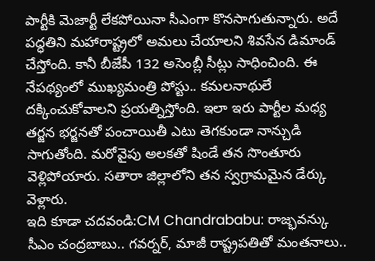పార్టీకి మెజార్టీ లేకపోయినా సీఎంగా కొనసాగుతున్నారు. అదే పద్ధతిని మహారాష్ట్రలో అమలు చేయాలని శివసేన డిమాండ్ చేస్తోంది. కానీ బీజేపీ 132 అసెంబ్లీ సీట్లు సాధించింది. ఈ నేపథ్యంలో ముఖ్యమంత్రి పోస్టు.. కమలనాథులే దక్కించుకోవాలని ప్రయత్నిస్తోంది. ఇలా ఇరు పార్టీల మధ్య తర్జన భర్జనతో పంచాయితీ ఎటు తెగకుండా నాన్చుడి సాగుతోంది. మరోవైపు అలకతో షిండే తన సొంతూరు వెళ్లిపోయారు. సతారా జిల్లాలోని తన స్వగ్రామమైన డేర్కు వెళ్లారు.
ఇది కూడా చదవండి:CM Chandrababu: రాజ్భవన్కు సీఎం చంద్రబాబు.. గవర్నర్, మాజీ రాష్ట్రపతితో మంతనాలు..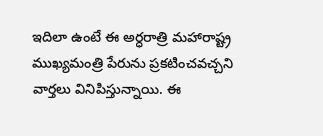ఇదిలా ఉంటే ఈ అర్ధరాత్రి మహారాష్ట్ర ముఖ్యమంత్రి పేరును ప్రకటించవచ్చని వార్తలు వినిపిస్తున్నాయి. ఈ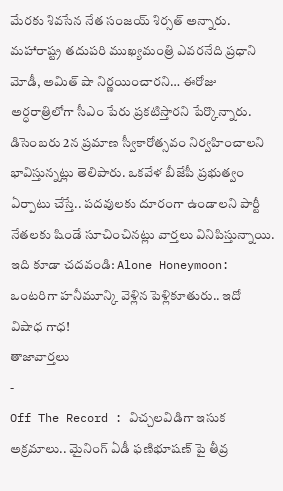మేరకు శివసేన నేత సంజయ్ శిర్సత్ అన్నారు. మహారాష్ట్ర తదుపరి ముఖ్యమంత్రి ఎవరనేది ప్రధాని మోడీ, అమిత్ షా నిర్ణయించారని… ఈరోజు అర్ధరాత్రిలోగా సీఎం పేరు ప్రకటిస్తారని పేర్కొన్నారు. డిసెంబరు 2న ప్రమాణ స్వీకారోత్సవం నిర్వహించాలని భావిస్తున్నట్లు తెలిపారు. ఒకవేళ బీజేపీ ప్రభుత్వం ఏర్పాటు చేస్తే.. పదవులకు దూరంగా ఉండాలని పార్టీ నేతలకు షిండే సూచించినట్లు వార్తలు వినిపిస్తున్నాయి.
ఇది కూడా చదవండి: Alone Honeymoon: ఒంటరిగా హనీమూన్కి వెళ్లిన పెళ్లికూతురు.. ఇదో విషాధ గాధ!
తాజావార్తలు
-
Off The Record : విచ్చలవిడిగా ఇసుక అక్రమాలు.. మైనింగ్ ఏడీ ఫణిభూషణ్ పై తీవ్ర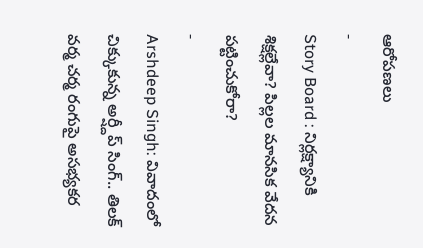ఆరోపణలు
-
Story Board : నిర్లక్ష్యానికి శిక్షల్లేవా? పిల్లల మానసిక వేదన పట్టించుకోరా?
-
Arshdeep Singh: వివాదంలో చిక్కుకున్న అర్ష్దీప్ సింగ్.. తిలక్ వర్మ చర్మ రంగుపై అసభ్యకర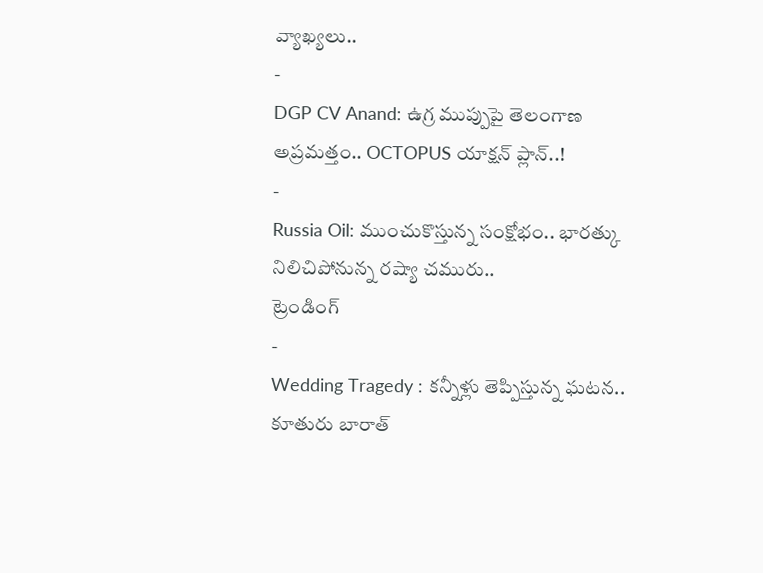వ్యాఖ్యలు..
-
DGP CV Anand: ఉగ్ర ముప్పుపై తెలంగాణ అప్రమత్తం.. OCTOPUS యాక్షన్ ప్లాన్..!
-
Russia Oil: ముంచుకొస్తున్న సంక్షోభం.. భారత్కు నిలిచిపోనున్న రష్యా చమురు..
ట్రెండింగ్
-
Wedding Tragedy : కన్నీళ్లు తెప్పిస్తున్న ఘటన.. కూతురు బారాత్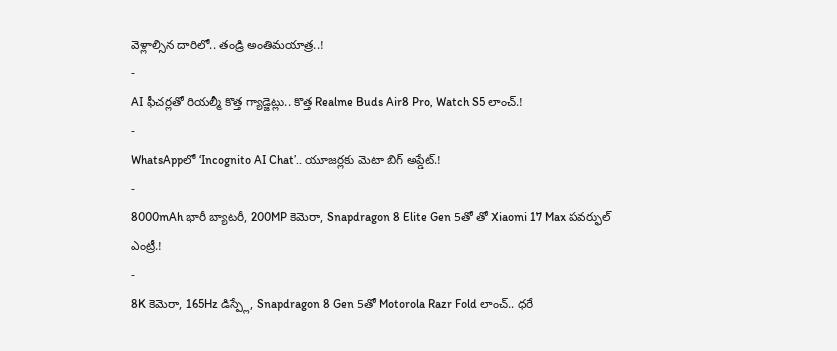వెళ్లాల్సిన దారిలో.. తండ్రి అంతిమయాత్ర..!
-
AI ఫీచర్లతో రియల్మీ కొత్త గ్యాడ్జెట్లు.. కొత్త Realme Buds Air8 Pro, Watch S5 లాంచ్.!
-
WhatsAppలో ‘Incognito AI Chat’.. యూజర్లకు మెటా బిగ్ అప్డేట్.!
-
8000mAh భారీ బ్యాటరీ, 200MP కెమెరా, Snapdragon 8 Elite Gen 5తో తో Xiaomi 17 Max పవర్ఫుల్ ఎంట్రీ.!
-
8K కెమెరా, 165Hz డిస్ప్లే, Snapdragon 8 Gen 5తో Motorola Razr Fold లాంచ్.. ధరే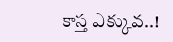కాస్త ఎక్కువ..!